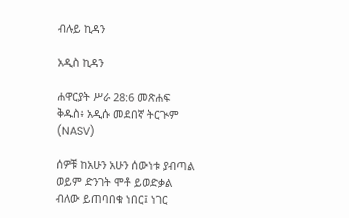ብሉይ ኪዳን

አዲስ ኪዳን

ሐዋርያት ሥራ 28:6 መጽሐፍ ቅዱስ፥ አዲሱ መደበኛ ትርጒም (NASV)

ሰዎቹ ከአሁን አሁን ሰውነቱ ያብጣል ወይም ድንገት ሞቶ ይወድቃል ብለው ይጠባበቁ ነበር፤ ነገር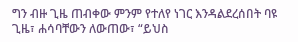ግን ብዙ ጊዜ ጠብቀው ምንም የተለየ ነገር እንዳልደረሰበት ባዩ ጊዜ፣ ሐሳባቸውን ለውጠው፣ “ይህስ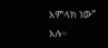አምላክ ነው” አሉ።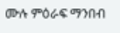ሙሉ ምዕራፍ ማንበብ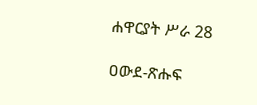ሐዋርያት ሥራ 28

ዐውደ-ጽሑፍ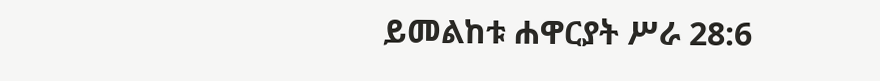ይመልከቱ ሐዋርያት ሥራ 28:6